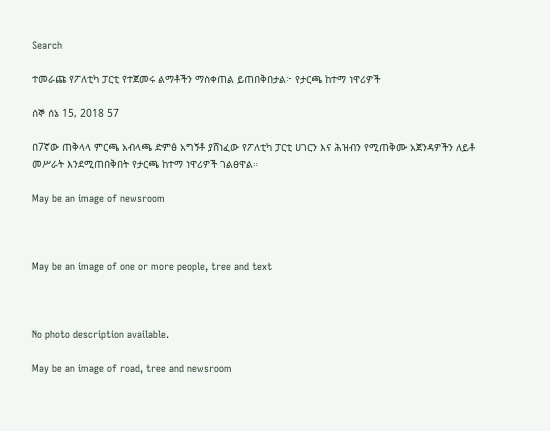Search

ተመራጩ የፖለቲካ ፓርቲ የተጀመሩ ልማቶችን ማስቀጠል ይጠበቅበታል፦ የታርጫ ከተማ ነዋሪዎች

ሰኞ ሰኔ 15, 2018 57

በ7ኛው ጠቅላላ ምርጫ አብላጫ ድምፅ አግኝቶ ያሸነፈው የፖለቲካ ፓርቲ ሀገርን እና ሕዝብን የሚጠቅሙ አጀንዳዎችን ለይቶ መሥራት እንደሚጠበቅበት የታርጫ ከተማ ነዋሪዎች ገልፀዋል።

May be an image of newsroom



May be an image of one or more people, tree and text



No photo description available.

May be an image of road, tree and newsroom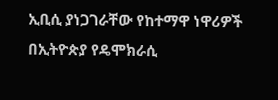ኢቢሲ ያነጋገራቸው የከተማዋ ነዋሪዎች በኢትዮጵያ የዴሞክራሲ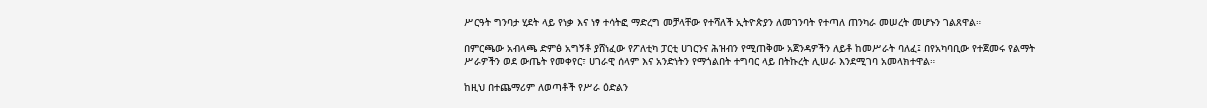ሥርዓት ግንባታ ሂደት ላይ የነቃ እና ነፃ ተሳትፎ ማድረግ መቻላቸው የተሻለች ኢትዮጵያን ለመገንባት የተጣለ ጠንካራ መሠረት መሆኑን ገልጸዋል።

በምርጫው አብላጫ ድምፅ አግኝቶ ያሸነፈው የፖለቲካ ፓርቲ ሀገርንና ሕዝብን የሚጠቅሙ አጀንዳዎችን ለይቶ ከመሥራት ባለፈ፤ በየአካባቢው የተጀመሩ የልማት ሥራዎችን ወደ ውጤት የመቀየር፣ ሀገራዊ ሰላም እና አንድነትን የማጎልበት ተግባር ላይ በትኩረት ሊሠራ እንደሚገባ አመላክተዋል።

ከዚህ በተጨማሪም ለወጣቶች የሥራ ዕድልን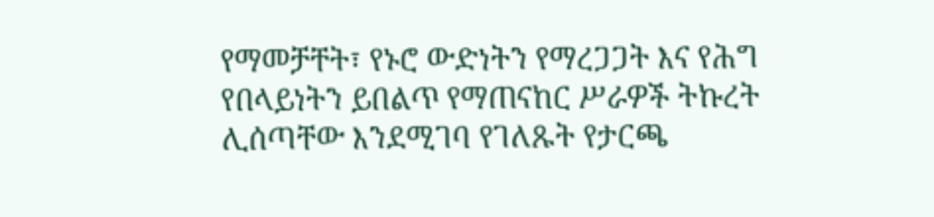የማመቻቸት፣ የኑሮ ውድነትን የማረጋጋት እና የሕግ የበላይነትን ይበልጥ የማጠናከር ሥራዎች ትኩረት ሊሰጣቸው እንደሚገባ የገለጹት የታርጫ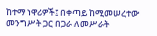ከተማ ነዋሪዎች፤ በቀጣይ ከሚመሠረተው መንግሥት ጋር በጋራ ለመሥራት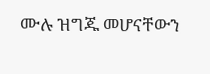ሙሉ ዝግጁ መሆናቸውን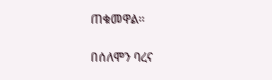ጠቁመዋል።

በሰለሞን ባረና